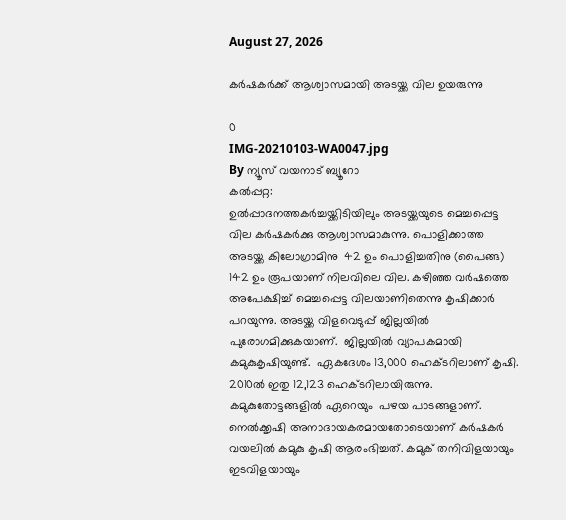August 27, 2026

കര്‍ഷകര്‍ക്ക് ആശ്വാസമായി അടയ്ക്ക വില ഉയരുന്നു

0
IMG-20210103-WA0047.jpg
By ന്യൂസ് വയനാട് ബ്യൂറോ
കല്‍പ്പറ്റ:
ഉല്‍പ്പാദനത്തകര്‍ച്ചയ്ക്കിടിയിലും അടയ്ക്കയുടെ മെച്ചപ്പെട്ട വില കര്‍ഷകര്‍ക്കു ആശ്വാസമാകുന്നു. പൊളിക്കാത്ത അടയ്ക്ക കിലോഗ്രാമിനു  42 ഉം പൊളിച്ചതിനു (പൈങ്ങ) 142 ഉം രൂപയാണ് നിലവിലെ വില. കഴിഞ്ഞ വര്‍ഷത്തെ അപേക്ഷിച്ച് മെച്ചപ്പെട്ട വിലയാണിതെന്നു കൃഷിക്കാര്‍ പറയുന്നു. അടയ്ക്ക വിളവെടുപ്പ് ജില്ലയില്‍ പുരോഗമിക്കുകയാണ്.  ജില്ലയില്‍ വ്യാപകമായി കമുകുകൃഷിയുണ്ട്.  ഏകദേശം 13,000 ഹെക്ടറിലാണ് കൃഷി. 2010ല്‍ ഇതു 12,123 ഹെക്ടറിലായിരുന്നു. കമുകുതോട്ടങ്ങളില്‍ ഏറെയും  പഴയ പാടങ്ങളാണ്. നെല്‍ക്കൃഷി അനാദായകരമായതോടെയാണ് കര്‍ഷകര്‍  വയലില്‍ കമുകു കൃഷി ആരംഭിച്ചത്. കമുക് തനിവിളയായും ഇടവിളയായും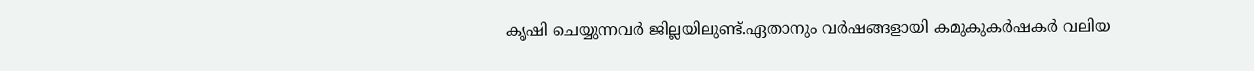കൃഷി ചെയ്യുന്നവര്‍ ജില്ലയിലുണ്ട്.ഏതാനും വര്‍ഷങ്ങളായി കമുകുകര്‍ഷകര്‍ വലിയ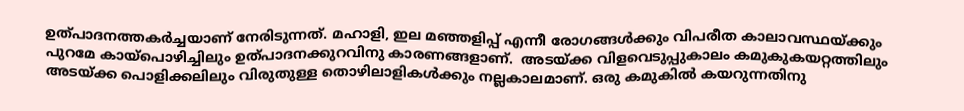ഉത്പാദനത്തകര്‍ച്ചയാണ് നേരിടുന്നത്. മഹാളി, ഇല മഞ്ഞളിപ്പ് എന്നീ രോഗങ്ങള്‍ക്കും വിപരീത കാലാവസ്ഥയ്ക്കും പുറമേ കായ്‌പൊഴിച്ചിലും ഉത്പാദനക്കുറവിനു കാരണങ്ങളാണ്.  അടയ്ക്ക വിളവെടുപ്പുകാലം കമുകുകയറ്റത്തിലും അടയ്ക്ക പൊളിക്കലിലും വിരുതുള്ള തൊഴിലാളികള്‍ക്കും നല്ലകാലമാണ്. ഒരു കമുകില്‍ കയറുന്നതിനു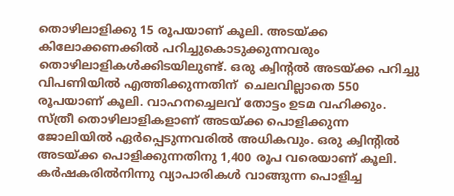തൊഴിലാളിക്കു 15 രൂപയാണ് കൂലി. അടയ്ക്ക കിലോക്കണക്കില്‍ പറിച്ചുകൊടുക്കുന്നവരും തൊഴിലാളികള്‍ക്കിടയിലുണ്ട്. ഒരു ക്വിന്റല്‍ അടയ്ക്ക പറിച്ചു വിപണിയില്‍ എത്തിക്കുന്നതിന്  ചെലവില്ലാതെ 550 രൂപയാണ് കൂലി. വാഹനച്ചെലവ് തോട്ടം ഉടമ വഹിക്കും. സ്ത്രീ തൊഴിലാളികളാണ് അടയ്ക്ക പൊളിക്കുന്ന ജോലിയില്‍ ഏര്‍പ്പെടുന്നവരില്‍ അധികവും. ഒരു ക്വിന്റില്‍ അടയ്ക്ക പൊളിക്കുന്നതിനു 1,400 രൂപ വരെയാണ് കൂലി.  കര്‍ഷകരില്‍നിന്നു വ്യാപാരികള്‍ വാങ്ങുന്ന പൊളിച്ച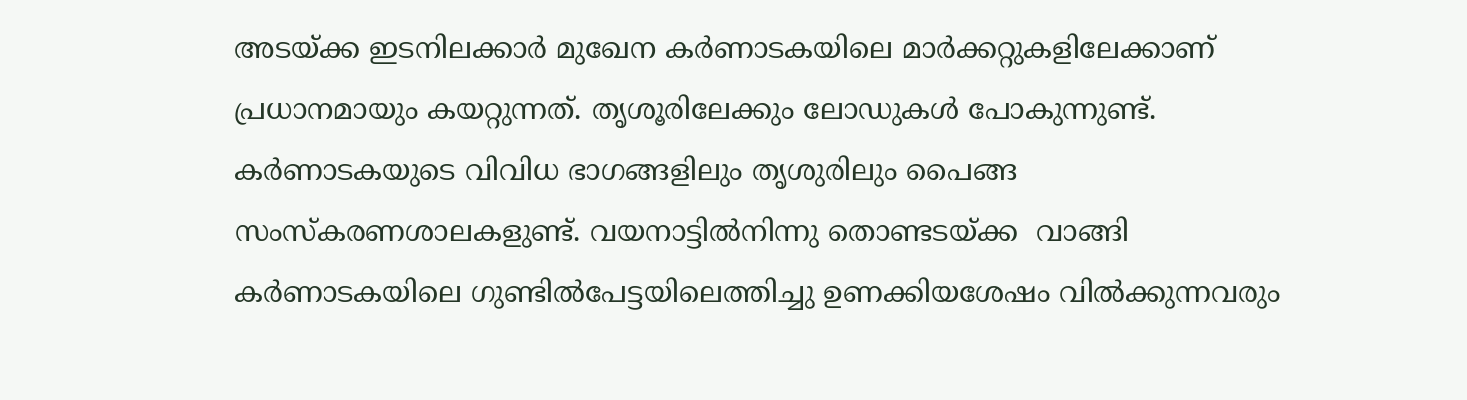അടയ്ക്ക ഇടനിലക്കാര്‍ മുഖേന കര്‍ണാടകയിലെ മാര്‍ക്കറ്റുകളിലേക്കാണ് പ്രധാനമായും കയറ്റുന്നത്. തൃശൂരിലേക്കും ലോഡുകള്‍ പോകുന്നുണ്ട്. കര്‍ണാടകയുടെ വിവിധ ഭാഗങ്ങളിലും തൃശുരിലും പൈങ്ങ സംസ്‌കരണശാലകളുണ്ട്. വയനാട്ടില്‍നിന്നു തൊണ്ടടയ്ക്ക  വാങ്ങി കര്‍ണാടകയിലെ ഗുണ്ടില്‍പേട്ടയിലെത്തിച്ചു ഉണക്കിയശേഷം വില്‍ക്കുന്നവരും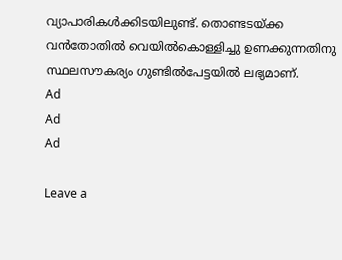വ്യാപാരികള്‍ക്കിടയിലുണ്ട്. തൊണ്ടടയ്ക്ക വന്‍തോതില്‍ വെയില്‍കൊള്ളിച്ചു ഉണക്കുന്നതിനു സ്ഥലസൗകര്യം ഗുണ്ടില്‍പേട്ടയില്‍ ലഭ്യമാണ്.
Ad
Ad
Ad

Leave a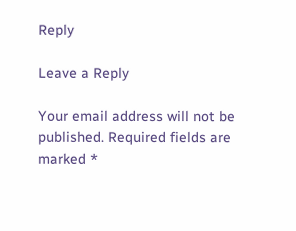Reply

Leave a Reply

Your email address will not be published. Required fields are marked *